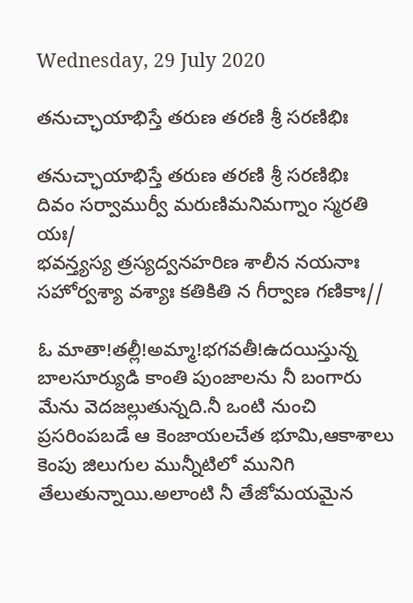Wednesday, 29 July 2020

తనుచ్ఛాయాభిస్తే తరుణ తరణి శ్రీ సరణిభిః

తనుచ్ఛాయాభిస్తే తరుణ తరణి శ్రీ సరణిభిః
దివం సర్వాముర్వీ మరుణిమనిమగ్నాం స్మరతి యః/
భవన్త్యస్య త్రస్యద్వనహరిణ శాలీన నయనాః
సహోర్వశ్యా వశ్యాః కతికితి న గీర్వాణ గణికాః//

ఓ మాతా!తల్లీ!అమ్మా!భగవతీ!ఉదయిస్తున్న బాలసూర్యుడి కాంతి పుంజాలను నీ బంగారు మేను వెదజల్లుతున్నది.నీ ఒంటి నుంచి ప్రసరింపబడే ఆ కెంజాయలచేత భూమి,ఆకాశాలు కెంపు జిలుగుల మున్నీటిలో మునిగి తేలుతున్నాయి.అలాంటి నీ తేజోమయమైన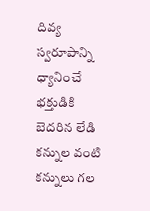దివ్య స్వరూపాన్ని ధ్యానించే భక్తుడికి బెదరిన లేడి కన్నుల వంటి కన్నులు గల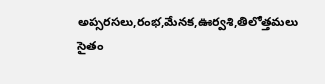అప్సరసలు,రంభ,మేనక,ఊర్వశి,తిలోత్తమలు సైతం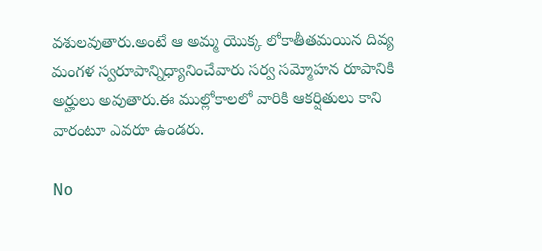వశులవుతారు.అంటే ఆ అమ్మ యొక్క లోకాతీతమయిన దివ్య మంగళ స్వరూపాన్నిధ్యానించేవారు సర్వ సమ్మోహన రూపానికి అర్హులు అవుతారు.ఈ ముల్లోకాలలో వారికి ఆకర్షితులు కాని వారంటూ ఎవరూ ఉండరు.

No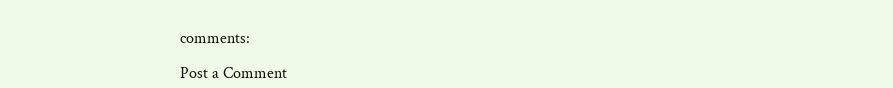comments:

Post a Comment